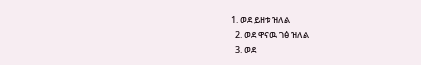1. ወደ ይዘቱ ዝለል
  2. ወደ ዋናዉ ገፅ ዝለል
  3. ወደ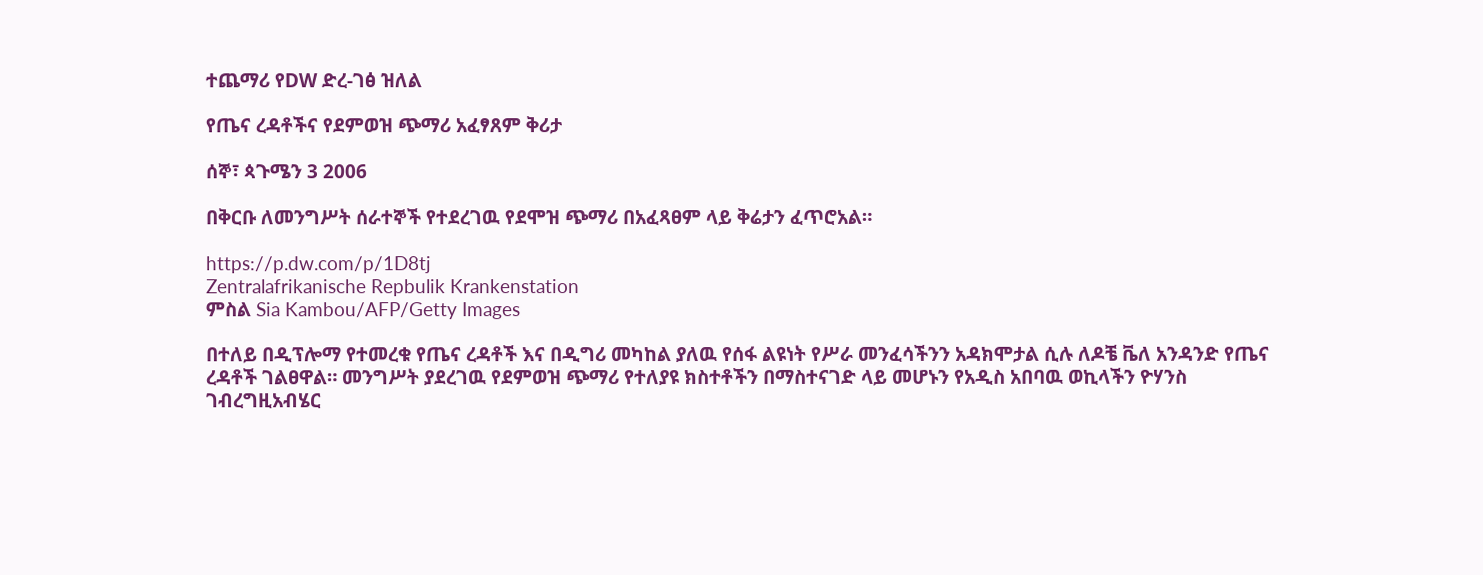ተጨማሪ የDW ድረ-ገፅ ዝለል

የጤና ረዳቶችና የደምወዝ ጭማሪ አፈፃጸም ቅሪታ

ሰኞ፣ ጳጉሜን 3 2006

በቅርቡ ለመንግሥት ሰራተኞች የተደረገዉ የደሞዝ ጭማሪ በአፈጻፀም ላይ ቅሬታን ፈጥሮአል።

https://p.dw.com/p/1D8tj
Zentralafrikanische Repbulik Krankenstation
ምስል Sia Kambou/AFP/Getty Images

በተለይ በዲፕሎማ የተመረቁ የጤና ረዳቶች እና በዲግሪ መካከል ያለዉ የሰፋ ልዩነት የሥራ መንፈሳችንን አዳክሞታል ሲሉ ለዶቼ ቬለ አንዳንድ የጤና ረዳቶች ገልፀዋል። መንግሥት ያደረገዉ የደምወዝ ጭማሪ የተለያዩ ክስተቶችን በማስተናገድ ላይ መሆኑን የአዲስ አበባዉ ወኪላችን ዮሃንስ ገብረግዚአብሄር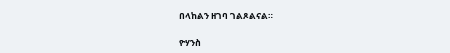በላከልን ዘገባ ገልጾልናል።

ዮሃንስ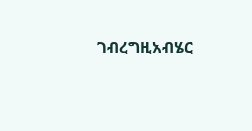ገብረግዚአብሄር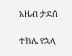አዜብ ታደሰ

ተክሌ የኋላ